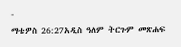-
ማቴዎስ 26:27አዲስ ዓለም ትርጉም መጽሐፍ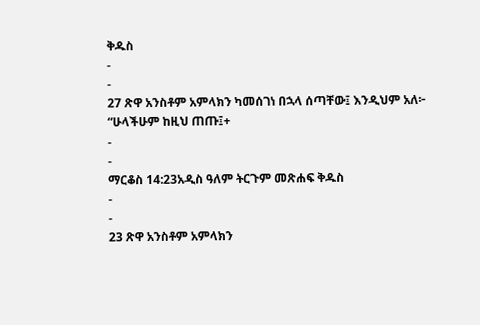ቅዱስ
-
-
27 ጽዋ አንስቶም አምላክን ካመሰገነ በኋላ ሰጣቸው፤ እንዲህም አለ፦ “ሁላችሁም ከዚህ ጠጡ፤+
-
-
ማርቆስ 14:23አዲስ ዓለም ትርጉም መጽሐፍ ቅዱስ
-
-
23 ጽዋ አንስቶም አምላክን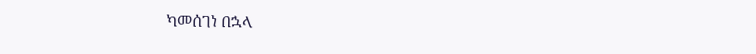ካመሰገነ በኋላ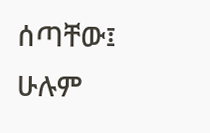ሰጣቸው፤ ሁሉም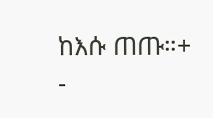ከእሱ ጠጡ።+
-